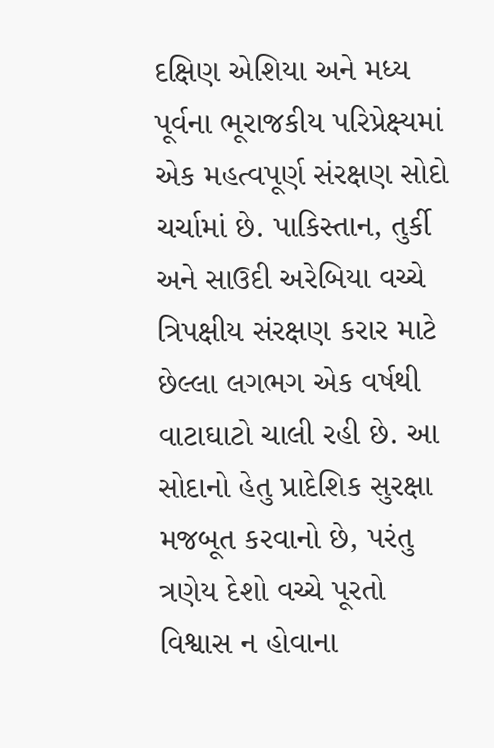દક્ષિણ એશિયા અને મધ્ય પૂર્વના ભૂરાજકીય પરિપ્રેક્ષ્યમાં એક મહત્વપૂર્ણ સંરક્ષણ સોદો ચર્ચામાં છે. પાકિસ્તાન, તુર્કી અને સાઉદી અરેબિયા વચ્ચે ત્રિપક્ષીય સંરક્ષણ કરાર માટે છેલ્લા લગભગ એક વર્ષથી વાટાઘાટો ચાલી રહી છે. આ સોદાનો હેતુ પ્રાદેશિક સુરક્ષા મજબૂત કરવાનો છે, પરંતુ ત્રણેય દેશો વચ્ચે પૂરતો વિશ્વાસ ન હોવાના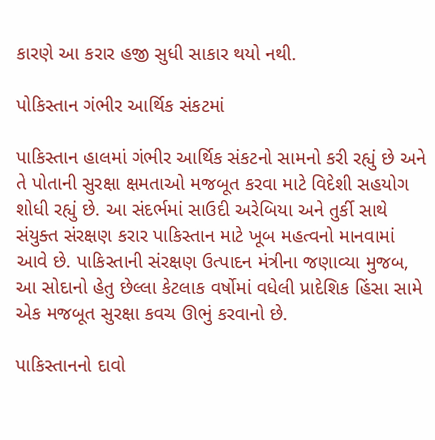કારણે આ કરાર હજી સુધી સાકાર થયો નથી.

પોકિસ્તાન ગંભીર આર્થિક સંકટમાં

પાકિસ્તાન હાલમાં ગંભીર આર્થિક સંકટનો સામનો કરી રહ્યું છે અને તે પોતાની સુરક્ષા ક્ષમતાઓ મજબૂત કરવા માટે વિદેશી સહયોગ શોધી રહ્યું છે. આ સંદર્ભમાં સાઉદી અરેબિયા અને તુર્કી સાથે સંયુક્ત સંરક્ષણ કરાર પાકિસ્તાન માટે ખૂબ મહત્વનો માનવામાં આવે છે. પાકિસ્તાની સંરક્ષણ ઉત્પાદન મંત્રીના જણાવ્યા મુજબ, આ સોદાનો હેતુ છેલ્લા કેટલાક વર્ષોમાં વધેલી પ્રાદેશિક હિંસા સામે એક મજબૂત સુરક્ષા કવચ ઊભું કરવાનો છે.

પાકિસ્તાનનો દાવો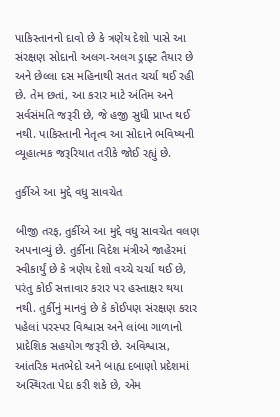પાકિસ્તાનનો દાવો છે કે ત્રણેય દેશો પાસે આ સંરક્ષણ સોદાનો અલગ-અલગ ડ્રાફ્ટ તૈયાર છે અને છેલ્લા દસ મહિનાથી સતત ચર્ચા થઈ રહી છે. તેમ છતાં, આ કરાર માટે અંતિમ અને સર્વસંમતિ જરૂરી છે, જે હજી સુધી પ્રાપ્ત થઈ નથી. પાકિસ્તાની નેતૃત્વ આ સોદાને ભવિષ્યની વ્યૂહાત્મક જરૂરિયાત તરીકે જોઈ રહ્યું છે.

તુર્કીએ આ મુદ્દે વધુ સાવચેત

બીજી તરફ, તુર્કીએ આ મુદ્દે વધુ સાવચેત વલણ અપનાવ્યું છે. તુર્કીના વિદેશ મંત્રીએ જાહેરમાં સ્વીકાર્યું છે કે ત્રણેય દેશો વચ્ચે ચર્ચા થઈ છે, પરંતુ કોઈ સત્તાવાર કરાર પર હસ્તાક્ષર થયા નથી. તુર્કીનું માનવું છે કે કોઈપણ સંરક્ષણ કરાર પહેલાં પરસ્પર વિશ્વાસ અને લાંબા ગાળાનો પ્રાદેશિક સહયોગ જરૂરી છે. અવિશ્વાસ, આંતરિક મતભેદો અને બાહ્ય દબાણો પ્રદેશમાં અસ્થિરતા પેદા કરી શકે છે, એમ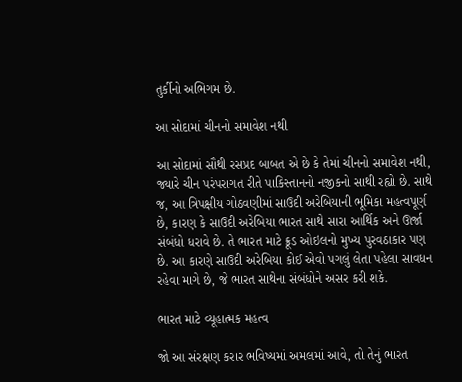તુર્કીનો અભિગમ છે.

આ સોદામાં ચીનનો સમાવેશ નથી

આ સોદામાં સૌથી રસપ્રદ બાબત એ છે કે તેમાં ચીનનો સમાવેશ નથી, જ્યારે ચીન પરંપરાગત રીતે પાકિસ્તાનનો નજીકનો સાથી રહ્યો છે. સાથે જ, આ ત્રિપક્ષીય ગોઠવણીમાં સાઉદી અરેબિયાની ભૂમિકા મહત્વપૂર્ણ છે, કારણ કે સાઉદી અરેબિયા ભારત સાથે સારા આર્થિક અને ઊર્જા સંબંધો ધરાવે છે. તે ભારત માટે ક્રૂડ ઓઇલનો મુખ્ય પુરવઠાકાર પણ છે. આ કારણે સાઉદી અરેબિયા કોઈ એવો પગલું લેતા પહેલા સાવધન રહેવા માગે છે, જે ભારત સાથેના સંબંધોને અસર કરી શકે.

ભારત માટે વ્યૂહાત્મક મહત્વ

જો આ સંરક્ષણ કરાર ભવિષ્યમાં અમલમાં આવે, તો તેનું ભારત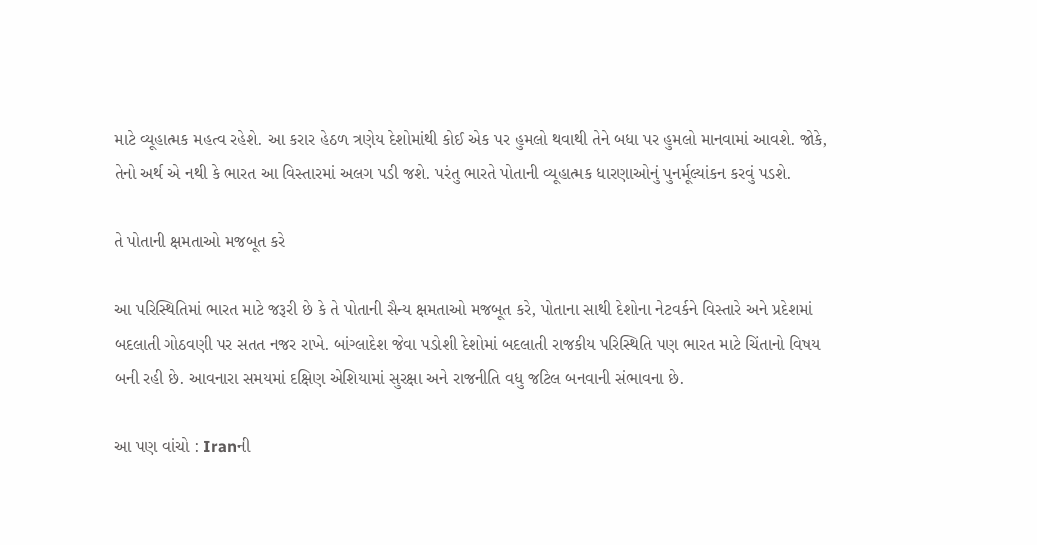માટે વ્યૂહાત્મક મહત્વ રહેશે. આ કરાર હેઠળ ત્રણેય દેશોમાંથી કોઈ એક પર હુમલો થવાથી તેને બધા પર હુમલો માનવામાં આવશે. જોકે, તેનો અર્થ એ નથી કે ભારત આ વિસ્તારમાં અલગ પડી જશે. પરંતુ ભારતે પોતાની વ્યૂહાત્મક ધારણાઓનું પુનર્મૂલ્યાંકન કરવું પડશે.

તે પોતાની ક્ષમતાઓ મજબૂત કરે

આ પરિસ્થિતિમાં ભારત માટે જરૂરી છે કે તે પોતાની સૈન્ય ક્ષમતાઓ મજબૂત કરે, પોતાના સાથી દેશોના નેટવર્કને વિસ્તારે અને પ્રદેશમાં બદલાતી ગોઠવણી પર સતત નજર રાખે. બાંગ્લાદેશ જેવા પડોશી દેશોમાં બદલાતી રાજકીય પરિસ્થિતિ પણ ભારત માટે ચિંતાનો વિષય બની રહી છે. આવનારા સમયમાં દક્ષિણ એશિયામાં સુરક્ષા અને રાજનીતિ વધુ જટિલ બનવાની સંભાવના છે.

આ પણ વાંચો : Iranની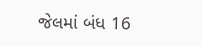જેલમાં બંધ 16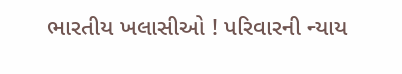ભારતીય ખલાસીઓ ! પરિવારની ન્યાય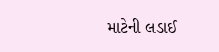માટેની લડાઈ